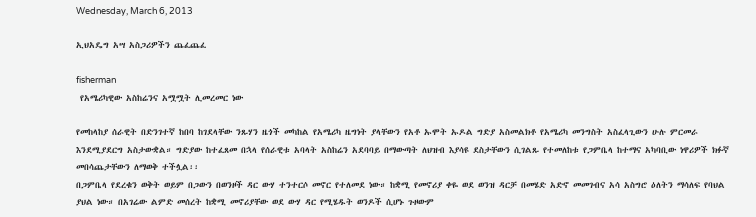Wednesday, March 6, 2013

ኢህአዴግ አሣ አስጋሪዎችን ጨፈጨፈ

fisherman
 የአሜሪካዊው አስከሬንና አሟሟት ሊመረመር ነው

የመከላከያ ሰራዊት በድንገተኛ ከበባ ከገደላቸው ንጹሃን ዜጎች መካከል የአሜሪካ ዜግነት ያላቸውን የአቶ ኡሞት ኡዶል ግድያ አስመልክቶ የአሜሪካ መንግስት አስፈላጊውን ሁሉ ምርመራ እንደሚያደርግ አስታውቋል። ግድያው ከተፈጸመ በኋላ የሰራዊቱ አባላት አስከሬን አደባባይ በማውጣት ለህዝብ እያሳዩ ደስታቸውን ሲገልጹ የተመለከቱ የጋምቤላ ከተማና አካባቢው ነዋሪዎች ክፉኛ መበሳጨታቸውን ለማወቅ ተችሏል፡፡
በጋምቤላ የደረቁን ወቅት ወይም በጋውን በወንዞች ዳር ውሃ ተንተርሶ መኖር የተለመደ ነው። ከቋሚ የመኖሪያ ቀዬ ወደ ወንዝ ዳርቻ በመሄድ አድኖ መመገብና አሳ አስግሮ ዕለትን ማሳለፍ የባህል ያህል ነው። በአገሬው ልምድ መሰረት ከቋሚ መኖሪያቸው ወደ ውሃ ዳር የሚሄዱት ወንዶች ሲሆኑ ጉዞውም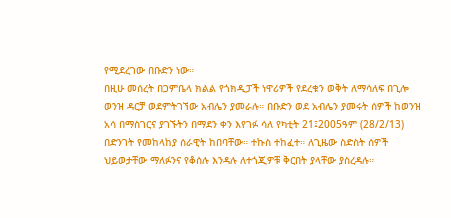የሚደረገው በቡድን ነው።
በዚሁ መሰረት በጋምቤላ ክልል የጎክዲፓች ነዋሪዎች የደረቁን ወቅት ለማሳለፍ በጊሎ ወንዝ ዳርቻ ወደምትገኘው አብሌን ያመራሉ። በቡድን ወደ አብሌን ያመሩት ሰዎች ከወንዝ አሳ በማስገርና ያገኙትን በማደን ቀን እየገፉ ሳለ የካቲት 21፤2005ዓም (28/2/13) በድንገት የመከላከያ ሰራዊት ከበባቸው። ተኩስ ተከፈተ። ለጊዜው ስድስት ሰዎች ህይወታቸው ማለፉንና የቆሰሉ እንዳሉ ለተጎጂዎቹ ቅርበት ያላቸው ያስረዳሉ።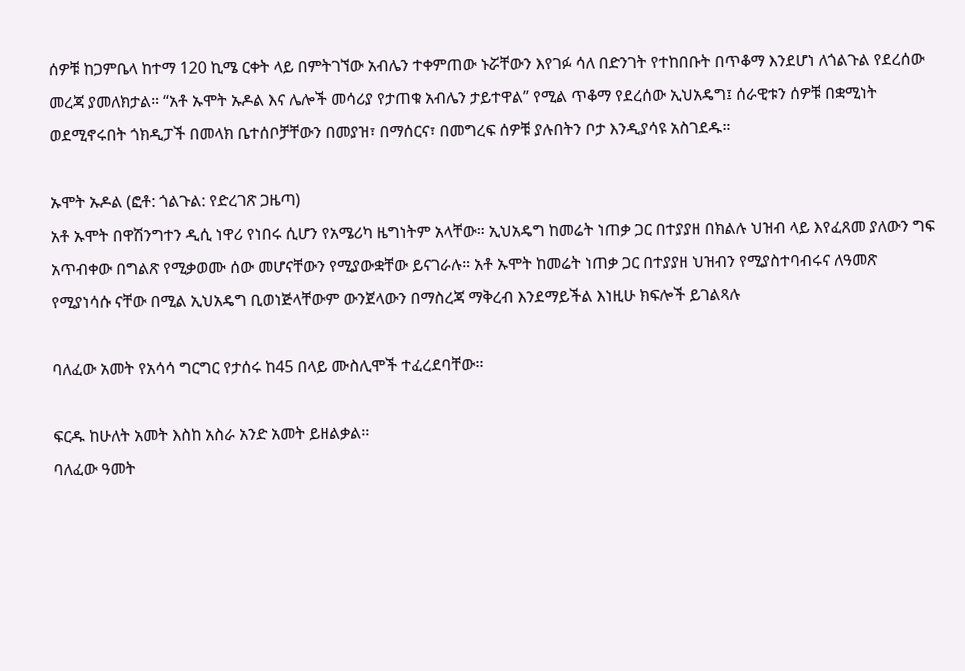ሰዎቹ ከጋምቤላ ከተማ 120 ኪሜ ርቀት ላይ በምትገኘው አብሌን ተቀምጠው ኑሯቸውን እየገፉ ሳለ በድንገት የተከበቡት በጥቆማ እንደሆነ ለጎልጉል የደረሰው መረጃ ያመለክታል። “አቶ ኡሞት ኡዶል እና ሌሎች መሳሪያ የታጠቁ አብሌን ታይተዋል” የሚል ጥቆማ የደረሰው ኢህአዴግ፤ ሰራዊቱን ሰዎቹ በቋሚነት ወደሚኖሩበት ጎክዲፓች በመላክ ቤተሰቦቻቸውን በመያዝ፣ በማሰርና፣ በመግረፍ ሰዎቹ ያሉበትን ቦታ እንዲያሳዩ አስገደዱ።

ኡሞት ኡዶል (ፎቶ: ጎልጉል: የድረገጽ ጋዜጣ)
አቶ ኡሞት በዋሽንግተን ዲሲ ነዋሪ የነበሩ ሲሆን የአሜሪካ ዜግነትም አላቸው። ኢህአዴግ ከመሬት ነጠቃ ጋር በተያያዘ በክልሉ ህዝብ ላይ እየፈጸመ ያለውን ግፍ አጥብቀው በግልጽ የሚቃወሙ ሰው መሆናቸውን የሚያውቋቸው ይናገራሉ። አቶ ኡሞት ከመሬት ነጠቃ ጋር በተያያዘ ህዝብን የሚያስተባብሩና ለዓመጽ የሚያነሳሱ ናቸው በሚል ኢህአዴግ ቢወነጅላቸውም ውንጀላውን በማስረጃ ማቅረብ እንደማይችል እነዚሁ ክፍሎች ይገልጻሉ

ባለፈው አመት የአሳሳ ግርግር የታሰሩ ከ45 በላይ ሙስሊሞች ተፈረደባቸው፡፡

ፍርዱ ከሁለት አመት እስከ አስራ አንድ አመት ይዘልቃል፡፡
ባለፈው ዓመት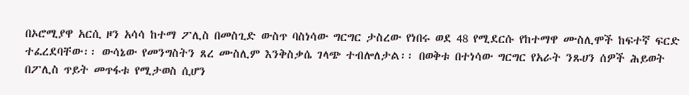በኦሮሚያዋ አርሲ ዞን አሳሳ ከተማ ፖሊስ በመስጊድ ውስጥ ባስነሳው ግርግር ታስረው የነበሩ ወደ 48 የሚደርሱ የከተማዋ ሙስሊሞች ከፍተኛ ፍርድ ተፈረደባቸው፡፡ ውሳኔው የመንግስትን ጸረ ሙስሊም እንቅስቃሴ ገላጭ ተብሎለታል፡፡ በወቅቱ በተነሳው ግርግር የአራት ንጹሀን ሰዎች ሕይወት በፖሊስ ጥይት መጥፋቱ የሚታወስ ሲሆን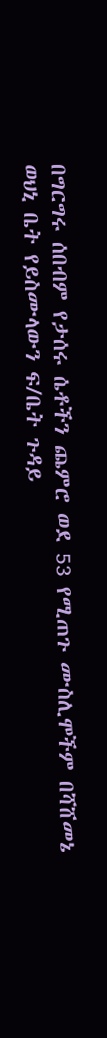በግርግሩ ሰበብም የታሰሩ ሴቶችን ጨምሮ ወደ 53 የሚጠጉ ሙስሊሞችም በሻሸመኔ ወህኒ ቤት የይስሙላውን ፍ/ቤት ጉዳይ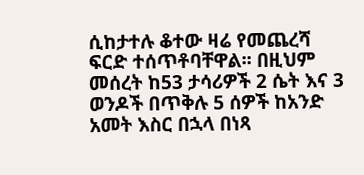ሲከታተሉ ቆተው ዛሬ የመጨረሻ ፍርድ ተሰጥቶባቸዋል፡፡ በዚህም መሰረት ከ53 ታሳሪዎች 2 ሴት እና 3 ወንዶች በጥቅሉ 5 ሰዎች ከአንድ አመት እስር በኋላ በነጻ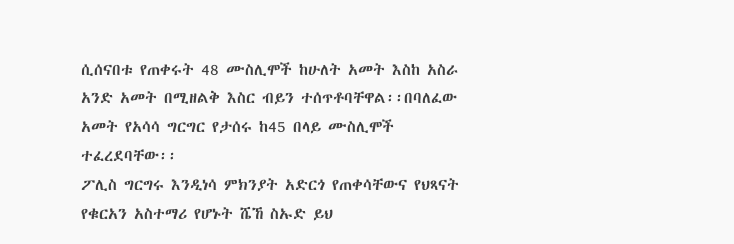ሲሰናበቱ የጠቀሩት 48 ሙስሊሞች ከሁለት አመት እስከ አስራ አንድ አመት በሚዘልቅ እስር ብይን ተሰጥቶባቸዋል፡፡በባለፈው አመት የአሳሳ ግርግር የታሰሩ ከ45 በላይ ሙስሊሞች ተፈረደባቸው፡፡
ፖሊስ ግርግሩ እንዲነሳ ምክንያት አድርጎ የጠቀሳቸውና የህጻናት የቁርአን አስተማሪ የሆኑት ሼኸ ስኡድ ይህ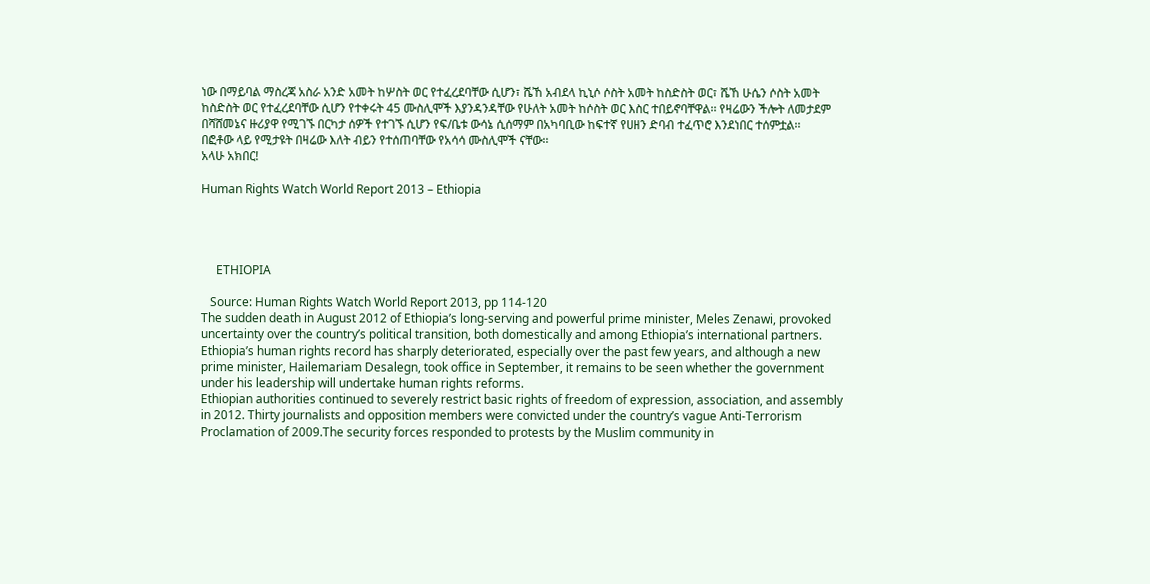ነው በማይባል ማስረጃ አስራ አንድ አመት ከሦስት ወር የተፈረደባቸው ሲሆን፣ ሼኸ አብደላ ኪኒሶ ሶስት አመት ከስድስት ወር፣ ሼኸ ሁሴን ሶስት አመት ከስድስት ወር የተፈረደባቸው ሲሆን የተቀሩት 45 ሙስሊሞች እያንዳንዳቸው የሁለት አመት ከሶስት ወር እስር ተበይኖባቸዋል፡፡ የዛሬውን ችሎት ለመታደም በሻሸመኔና ዙሪያዋ የሚገኙ በርካታ ሰዎች የተገኙ ሲሆን የፍ/ቤቱ ውሳኔ ሲሰማም በአካባቢው ከፍተኛ የሀዘን ድባብ ተፈጥሮ እንደነበር ተሰምቷል፡፡
በፎቶው ላይ የሚታዩት በዛሬው እለት ብይን የተሰጠባቸው የአሳሳ ሙስሊሞች ናቸው፡፡
አላሁ አክበር!

Human Rights Watch World Report 2013 – Ethiopia




     ETHIOPIA

   Source: Human Rights Watch World Report 2013, pp 114-120
The sudden death in August 2012 of Ethiopia’s long-serving and powerful prime minister, Meles Zenawi, provoked uncertainty over the country’s political transition, both domestically and among Ethiopia’s international partners. Ethiopia’s human rights record has sharply deteriorated, especially over the past few years, and although a new prime minister, Hailemariam Desalegn, took office in September, it remains to be seen whether the government under his leadership will undertake human rights reforms.
Ethiopian authorities continued to severely restrict basic rights of freedom of expression, association, and assembly in 2012. Thirty journalists and opposition members were convicted under the country’s vague Anti-Terrorism Proclamation of 2009.The security forces responded to protests by the Muslim community in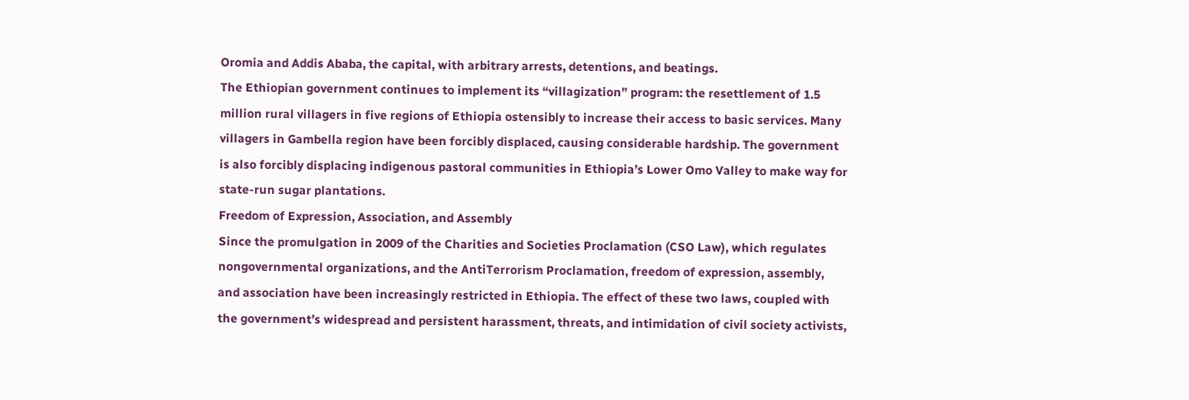Oromia and Addis Ababa, the capital, with arbitrary arrests, detentions, and beatings.
The Ethiopian government continues to implement its “villagization” program: the resettlement of 1.5 million rural villagers in five regions of Ethiopia ostensibly to increase their access to basic services. Many villagers in Gambella region have been forcibly displaced, causing considerable hardship. The government is also forcibly displacing indigenous pastoral communities in Ethiopia’s Lower Omo Valley to make way for state-run sugar plantations.
Freedom of Expression, Association, and Assembly
Since the promulgation in 2009 of the Charities and Societies Proclamation (CSO Law), which regulates nongovernmental organizations, and the AntiTerrorism Proclamation, freedom of expression, assembly, and association have been increasingly restricted in Ethiopia. The effect of these two laws, coupled with the government’s widespread and persistent harassment, threats, and intimidation of civil society activists,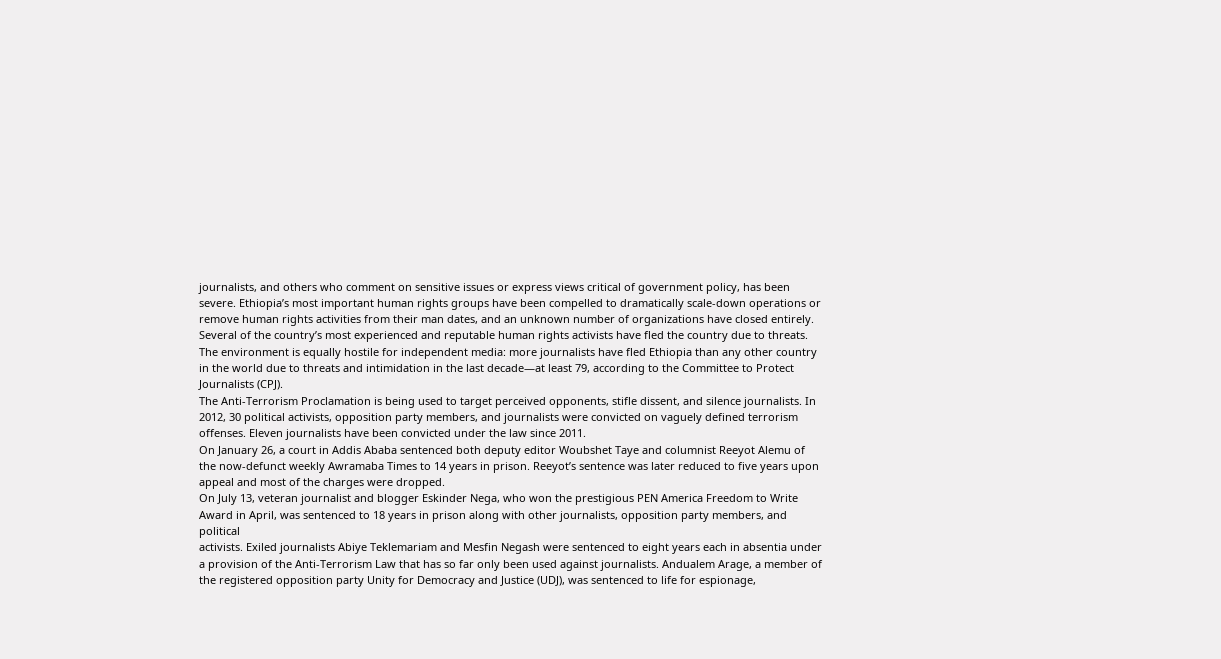journalists, and others who comment on sensitive issues or express views critical of government policy, has been severe. Ethiopia’s most important human rights groups have been compelled to dramatically scale-down operations or remove human rights activities from their man dates, and an unknown number of organizations have closed entirely. Several of the country’s most experienced and reputable human rights activists have fled the country due to threats. The environment is equally hostile for independent media: more journalists have fled Ethiopia than any other country in the world due to threats and intimidation in the last decade—at least 79, according to the Committee to Protect Journalists (CPJ).
The Anti-Terrorism Proclamation is being used to target perceived opponents, stifle dissent, and silence journalists. In 2012, 30 political activists, opposition party members, and journalists were convicted on vaguely defined terrorism offenses. Eleven journalists have been convicted under the law since 2011.
On January 26, a court in Addis Ababa sentenced both deputy editor Woubshet Taye and columnist Reeyot Alemu of the now-defunct weekly Awramaba Times to 14 years in prison. Reeyot’s sentence was later reduced to five years upon
appeal and most of the charges were dropped.
On July 13, veteran journalist and blogger Eskinder Nega, who won the prestigious PEN America Freedom to Write Award in April, was sentenced to 18 years in prison along with other journalists, opposition party members, and political
activists. Exiled journalists Abiye Teklemariam and Mesfin Negash were sentenced to eight years each in absentia under a provision of the Anti-Terrorism Law that has so far only been used against journalists. Andualem Arage, a member of the registered opposition party Unity for Democracy and Justice (UDJ), was sentenced to life for espionage,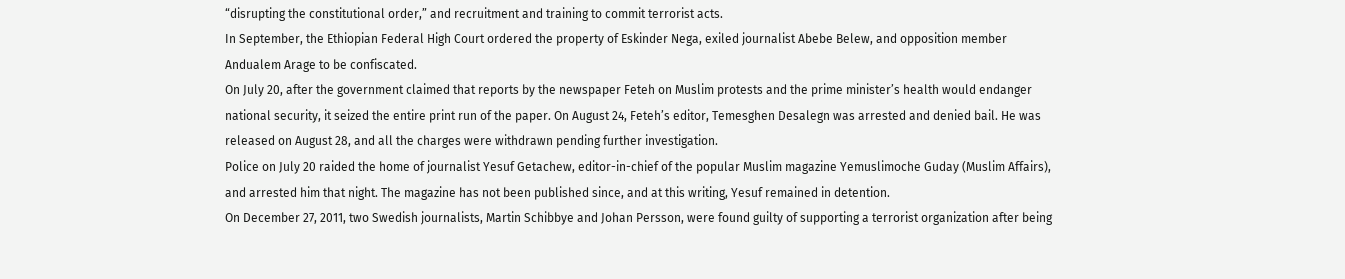“disrupting the constitutional order,” and recruitment and training to commit terrorist acts.
In September, the Ethiopian Federal High Court ordered the property of Eskinder Nega, exiled journalist Abebe Belew, and opposition member Andualem Arage to be confiscated.
On July 20, after the government claimed that reports by the newspaper Feteh on Muslim protests and the prime minister’s health would endanger national security, it seized the entire print run of the paper. On August 24, Feteh’s editor, Temesghen Desalegn was arrested and denied bail. He was released on August 28, and all the charges were withdrawn pending further investigation.
Police on July 20 raided the home of journalist Yesuf Getachew, editor-in-chief of the popular Muslim magazine Yemuslimoche Guday (Muslim Affairs), and arrested him that night. The magazine has not been published since, and at this writing, Yesuf remained in detention.
On December 27, 2011, two Swedish journalists, Martin Schibbye and Johan Persson, were found guilty of supporting a terrorist organization after being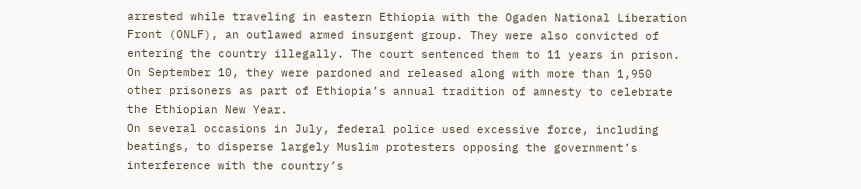arrested while traveling in eastern Ethiopia with the Ogaden National Liberation Front (ONLF), an outlawed armed insurgent group. They were also convicted of entering the country illegally. The court sentenced them to 11 years in prison. On September 10, they were pardoned and released along with more than 1,950 other prisoners as part of Ethiopia’s annual tradition of amnesty to celebrate the Ethiopian New Year.
On several occasions in July, federal police used excessive force, including beatings, to disperse largely Muslim protesters opposing the government’s interference with the country’s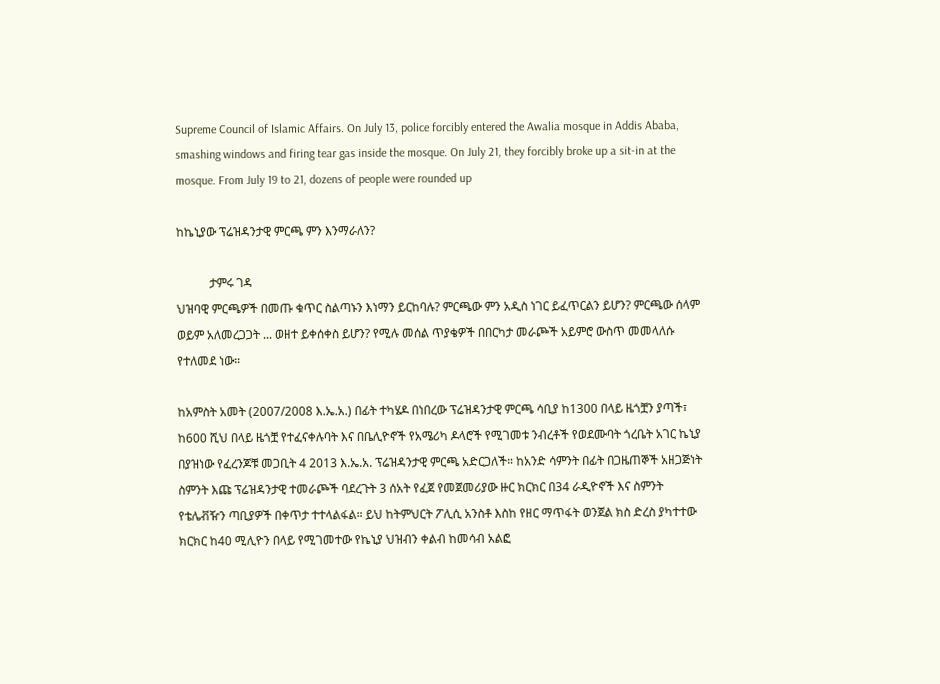Supreme Council of Islamic Affairs. On July 13, police forcibly entered the Awalia mosque in Addis Ababa, smashing windows and firing tear gas inside the mosque. On July 21, they forcibly broke up a sit-in at the mosque. From July 19 to 21, dozens of people were rounded up

ከኬኒያው ፕሬዝዳንታዊ ምርጫ ምን እንማራለን?

           ታምሩ ገዳ
ህዝባዊ ምርጫዎች በመጡ ቁጥር ስልጣኑን እነማን ይርከባሉ? ምርጫው ምን አዲስ ነገር ይፈጥርልን ይሆን? ምርጫው ሰላም ወይም አለመረጋጋት ... ወዘተ ይቀሰቀስ ይሆን? የሚሉ መሰል ጥያቄዎች በበርካታ መራጮች አይምሮ ውስጥ መመላለሱ የተለመደ ነው።

ከአምስት አመት (2007/2008 እ.ኤ.አ.) በፊት ተካሄዶ በነበረው ፕሬዝዳንታዊ ምርጫ ሳቢያ ከ1300 በላይ ዜጎቿን ያጣች፣ ከ600 ሺህ በላይ ዜጎቿ የተፈናቀሉባት እና በቤሊዮኖች የአሜሪካ ዶላሮች የሚገመቱ ንብረቶች የወደሙባት ጎረቤት አገር ኬኒያ በያዝነው የፈረንጆቹ መጋቢት 4 2013 እ.ኤ.አ. ፕሬዝዳንታዊ ምርጫ አድርጋለች። ከአንድ ሳምንት በፊት በጋዜጠኞች አዘጋጅነት ስምንት እጩ ፕሬዝዳንታዊ ተመራጮች ባደረጉት 3 ሰአት የፈጀ የመጀመሪያው ዙር ክርክር በ34 ራዲዮኖች እና ስምንት የቴሌቭዥን ጣቢያዎች በቀጥታ ተተላልፋል። ይህ ከትምህርት ፖሊሲ አንስቶ እስከ የዘር ማጥፋት ወንጀል ክስ ድረስ ያካተተው ክርክር ከ40 ሚሊዮን በላይ የሚገመተው የኬኒያ ህዝብን ቀልብ ከመሳብ አልፎ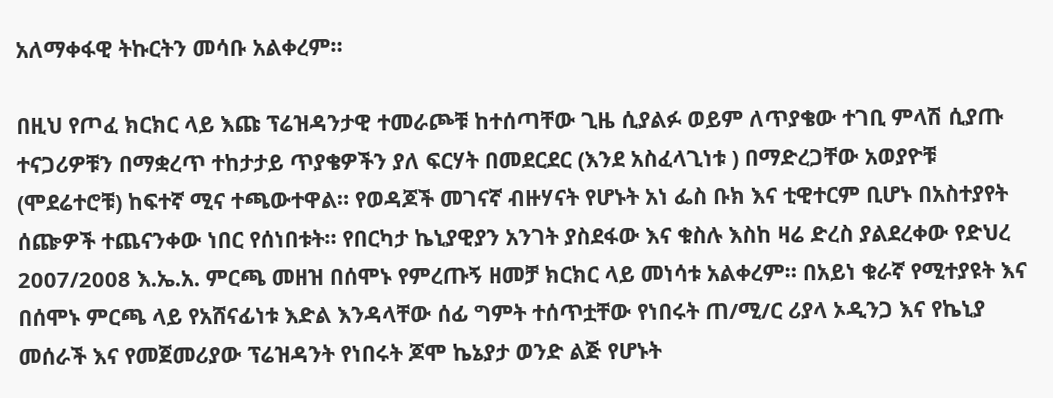አለማቀፋዊ ትኩርትን መሳቡ አልቀረም።

በዚህ የጦፈ ክርክር ላይ እጩ ፕሬዝዳንታዊ ተመራጮቹ ከተሰጣቸው ጊዜ ሲያልፉ ወይም ለጥያቄው ተገቢ ምላሽ ሲያጡ ተናጋሪዎቹን በማቋረጥ ተከታታይ ጥያቄዎችን ያለ ፍርሃት በመደርደር (እንደ አስፈላጊነቱ ) በማድረጋቸው አወያዮቹ (ሞደሬተሮቹ) ከፍተኛ ሚና ተጫውተዋል። የወዳጆች መገናኛ ብዙሃናት የሆኑት አነ ፌስ ቡክ እና ቲዊተርም ቢሆኑ በአስተያየት ሰጬዎች ተጨናንቀው ነበር የሰነበቱት። የበርካታ ኬኒያዊያን አንገት ያስደፋው እና ቁስሉ እስከ ዛሬ ድረስ ያልደረቀው የድህረ 2007/2008 እ.ኤ.አ. ምርጫ መዘዝ በሰሞኑ የምረጡኝ ዘመቻ ክርክር ላይ መነሳቱ አልቀረም። በአይነ ቁራኛ የሚተያዩት እና በሰሞኑ ምርጫ ላይ የአሸናፊነቱ እድል እንዳላቸው ሰፊ ግምት ተሰጥቷቸው የነበሩት ጠ/ሚ/ር ሪያላ ኦዲንጋ እና የኬኒያ መሰራች እና የመጀመሪያው ፕሬዝዳንት የነበሩት ጆሞ ኬኔያታ ወንድ ልጅ የሆኑት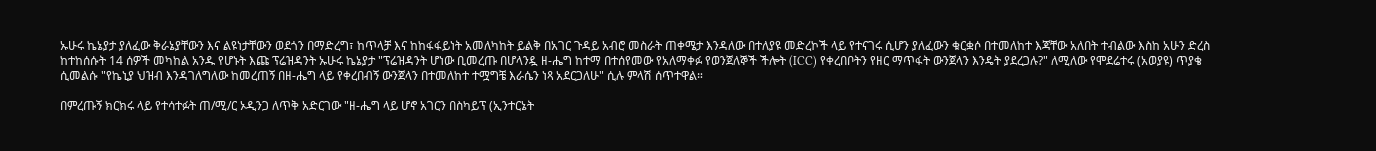ኡሁሩ ኬኔያታ ያለፈው ቅራኔያቸውን እና ልዩነታቸውን ወደጎን በማድረግ፣ ከጥላቻ እና ከከፋፋይነት አመለካከት ይልቅ በአገር ጉዳይ አብሮ መስራት ጠቀሜታ እንዳለው በተለያዩ መድረኮች ላይ የተናገሩ ሲሆን ያለፈውን ቁርቋሶ በተመለከተ እጃቸው አለበት ተብልው እስከ አሁን ድረስ ከተከሰሱት 14 ሰዎች መካከል አንዱ የሆኑት እጩ ፕሬዝዳንት ኡሁሩ ኬኔያታ "ፕሬዝዳንት ሆነው ቢመረጡ በሆላንዷ ዘ-ሔግ ከተማ በተሰየመው የአለማቀፉ የወንጀለኞች ችሎት (ICC) የቀረበቦትን የዘር ማጥፋት ውንጀላን እንዴት ያደረጋሉ?" ለሚለው የሞደሬተሩ (አወያዩ) ጥያቄ ሲመልሱ "የኬኒያ ህዝብ እንዳገለግለው ከመረጠኝ በዘ-ሔግ ላይ የቀረበብኝ ውንጀላን በተመለከተ ተሟግቼ እራሴን ነጻ አደርጋለሁ" ሲሉ ምላሽ ሰጥተዋል።

በምረጡኝ ክርክሩ ላይ የተሳተፉት ጠ/ሚ/ር ኦዲንጋ ለጥቅ አድርገው "ዘ-ሔግ ላይ ሆኖ አገርን በስካይፕ (ኢንተርኔት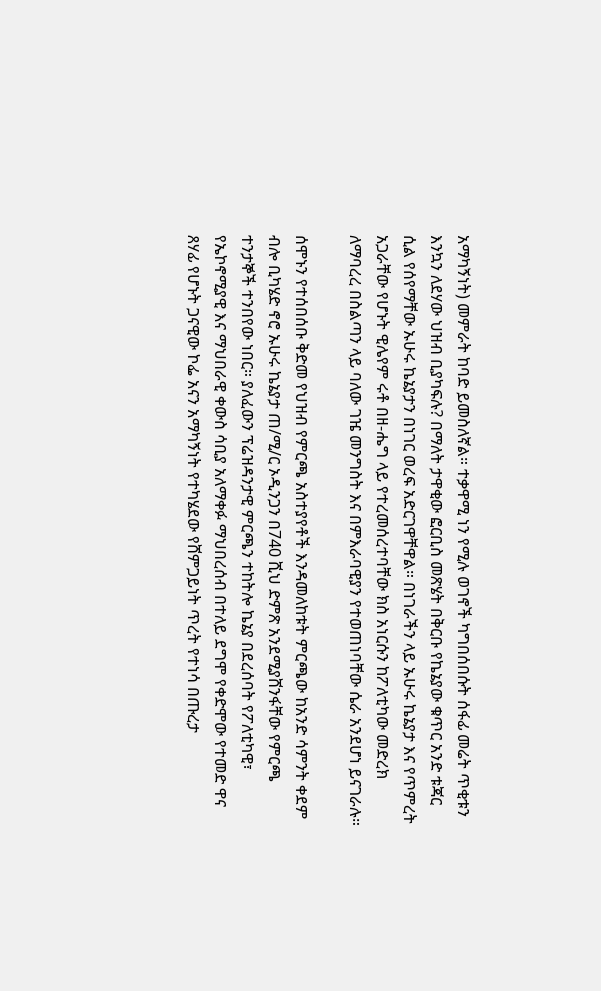አማካኝነት) መምራት ከባድ ይመስለኛል። ተቃዋሚ ነን የሚሉ ወገኖች ካግበሰበሱት ሰፋፊ መሬት ጥቂቱን እንኳን ለደሃው ህዝብ ቢያካፍሉ? በማለት ታዋቂው ፎርቢስ መጽሄት በቅርቡ የኬኔያው ቁጥር አንድ ቱጃር ሲል የሰየማቸው ኡሁሩ ኬኔያታን በነገር ወረፍ አድርገዋቸዋል። በነገራችን ላይ ኡሁሩ ኬኔያታ እና የጥምረት አጋራቸው የሆኑት ዊሌየም ሩቶ በዘ-ሔግ ላይ የተረመሰረተባቸው ክስ አነርሱን ከፖለቲካው መድረክ ለማባረረ በስልጣን ላይ ባለው ገዤ መንግስት እና በምእራባዊያን የተወጠነባቸው ሴራ አንደሆነ ይናገራሉ።

ሰሞኑን የተሰበሰቡ ቅድመ የህዝብ የምርጫ አስተያየቶች እንዳመለከቱት ምርጫው ከአንድ ሳምንት ቀደም ብሎ ቢካሄድ ኖሮ ኡሁሩ ኬኔያታ ጠ/ሚ/ር ኦዲንጋን በ740 ሺህ ድምጽ አንደሚያሸንፋቸው የምርጫ ተንታኞች ተንበየው ነበር። ያለፈውን ፕሬዝዳንታዊ ምርጫን ተከትሎ ኬኔያ በደረሰባት የፖለቲካዊ፣ የኤኮኖሚያዊ እና ማህበራዊ ቀውስ ሳቢያ አለማቀፉ ማህበረሰብ በተለይ ደግሞ የቀድሞው የተመድ ዋና ጸሃፊ የሆኑት ጋናዊው ኮፌ አናን አማካኝነት የተካሄደው የሸምጋይነት ጥረት የተነሳ በጡረታ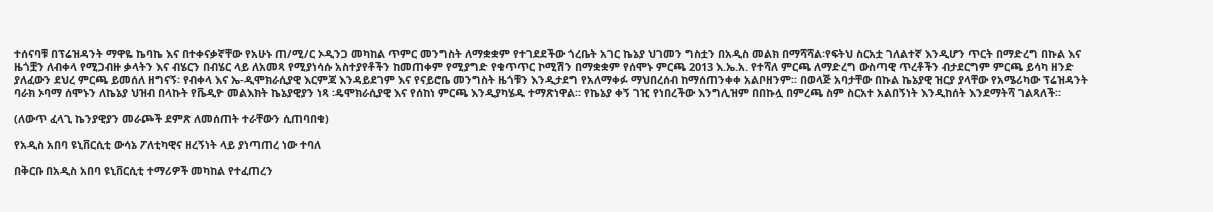ተሰናባቹ በፕሬዝዳንት ማዋዬ ኬባኬ እና በተቀናቃኛቸው የአሁኑ ጠ/ሚ/ር ኦዲንጋ መካከል ጥምር መንግስት ለማቋቋም የተገደደችው ጎረቤት አገር ኬኔያ ህገመን ግስቷን በአዲስ መልክ በማሻሻል፡የፍትህ ስርአቷ ገለልተኛ እንዲሆን ጥርት በማድረግ በኩል እና ዜጎቿን ለብቀላ የሚጋብዙ ቃላትን እና ብሄርን በብሄር ላይ ለአመጻ የሚያነሳሱ አስተያየቶችን ከመጠቀም የሚያግድ የቁጥጥር ኮሚሽን በማቋቋም የሰሞኑ ምርጫ 2013 እ.ኤ.አ. የተሻለ ምርጫ ለማድረግ ውስጣዊ ጥረቶችን ብታደርግም ምርጫ ይሳካ ዘንድ ያለፈውን ደህረ ምርጫ ይመሰለ ዘግናኝ፡ የብቀላ እና ኤ-ዲሞክራሲያዊ እርምጃ እንዳይደገም እና የናይሮቤ መንግስት ዜጎቹን እንዲታደግ የአለማቀፉ ማህበረሰብ ከማሰጠንቀቀ አልቦዘንም። በወላጅ አባታቸው በኩል ኬኔያዊ ዝርያ ያላቸው የአሜሪካው ፕሬዝዳንት ባራክ ኦባማ ሰሞኑን ለኬኔያ ህዝብ በላኩት የቬዲዮ መልእክት ኬኔያዊያን ነጻ ፡ዴሞክራሲያዊ እና የሰከነ ምርጫ እንዲያካሄዱ ተማጽነዋል። የኬኔያ ቀኝ ገዢ የነበረችው እንግሊዝም በበኩሏ በምረጫ ስም ስርአተ አልበኝነት እንዲከሰት እንደማትሻ ገልጻለች።

(ለውጥ ፈላጊ ኬንያዊያን መራጮች ደምጽ ለመሰጠት ተራቸውን ሲጠባበቁ)

የአዲስ አበባ ዩኒቨርሲቲ ውሳኔ ፖለቲካዊና ዘረኝነት ላይ ያነጣጠረ ነው ተባለ

በቅርቡ በአዲስ አበባ ዩኒቨርሲቲ ተማሪዎች መካከል የተፈጠረን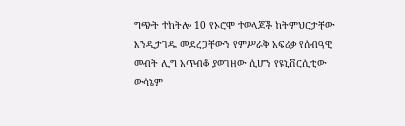ግጭት ተከትሎ 10 የኦሮሞ ተወላጆች ከትምህርታቸው እንዲታገዱ መደረጋቸውን የምሥራቅ አፍሪቃ የሰብዓዊ መብት ሊግ አጥብቆ ያወገዘው ሲሆን የዩኒቨርሲቲው ውሳኔም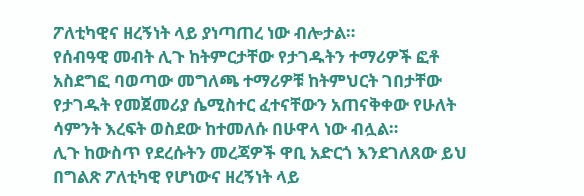ፖለቲካዊና ዘረኝነት ላይ ያነጣጠረ ነው ብሎታል።
የሰብዓዊ መብት ሊጉ ከትምርታቸው የታገዱትን ተማሪዎች ፎቶ አስደግፎ ባወጣው መግለጫ ተማሪዎቹ ከትምህርት ገበታቸው የታገዱት የመጀመሪያ ሴሚስተር ፈተናቸውን አጠናቅቀው የሁለት ሳምንት እረፍት ወስደው ከተመለሱ በሁዋላ ነው ብሏል።
ሊጉ ከውስጥ የደረሱትን መረጃዎች ዋቢ አድርጎ እንደገለጸው ይህ በግልጽ ፖለቲካዊ የሆነውና ዘረኝነት ላይ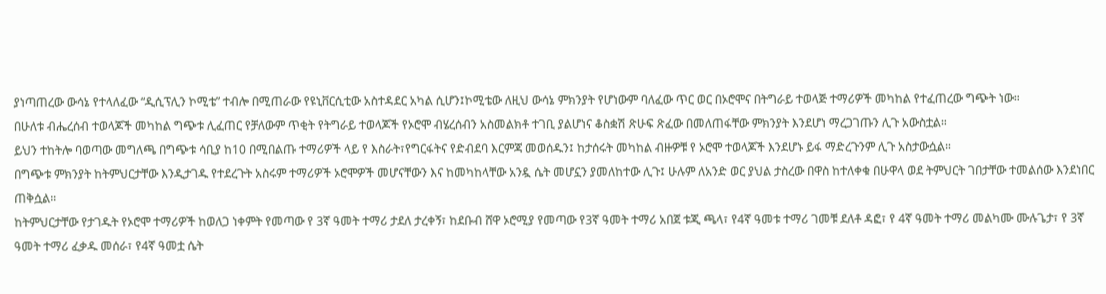ያነጣጠረው ውሳኔ የተላለፈው “ዲሲፕሊን ኮሚቴ” ተብሎ በሚጠራው የዩኒቨርሲቲው አስተዳደር አካል ሲሆን፤ኮሚቴው ለዚህ ውሳኔ ምክንያት የሆነውም ባለፈው ጥር ወር በኦሮሞና በትግራይ ተወላጅ ተማሪዎች መካከል የተፈጠረው ግጭት ነው።
በሁለቱ ብሔረሰብ ተወላጆች መካከል ግጭቱ ሊፈጠር የቻለውም ጥቂት የትግራይ ተወላጆች የኦሮሞ ብሄረሰብን አስመልክቶ ተገቢ ያልሆነና ቆስቋሽ ጽሁፍ ጽፈው በመለጠፋቸው ምክንያት እንደሆነ ማረጋገጡን ሊጉ አውስቷል።
ይህን ተከትሎ ባወጣው መግለጫ በግጭቱ ሳቢያ ከ10 በሚበልጡ ተማሪዎች ላይ የ እስራት፣የግርፋትና የድብደባ እርምጃ መወሰዱን፤ ከታሰሩት መካከል ብዙዎቹ የ ኦሮሞ ተወላጆች እንደሆኑ ይፋ ማድረጉንም ሊጉ አስታውሷል።
በግጭቱ ምክንያት ከትምህርታቸው እንዲታገዱ የተደረጉት አስሩም ተማሪዎች ኦሮሞዎች መሆናቸውን እና ከመካከላቸው አንዷ ሴት መሆኗን ያመለከተው ሊጉ፤ ሁሉም ለአንድ ወር ያህል ታስረው በዋስ ከተለቀቁ በሁዋላ ወደ ትምህርት ገበታቸው ተመልሰው እንደነበር ጠቅሷል።
ከትምህርታቸው የታገዱት የኦሮሞ ተማሪዎች ከወለጋ ነቀምት የመጣው የ 3ኛ ዓመት ተማሪ ታደለ ታረቀኝ፣ ከደቡብ ሸዋ ኦሮሚያ የመጣው የ3ኛ ዓመት ተማሪ አበጀ ቱጂ ጫላ፣ የ4ኛ ዓመቱ ተማሪ ገመቹ ደለቶ ዳፎ፣ የ 4ኛ ዓመት ተማሪ መልካሙ ሙሉጌታ፣ የ 3ኛ ዓመት ተማሪ ፈቃዱ መሰራ፣ የ4ኛ ዓመቷ ሴት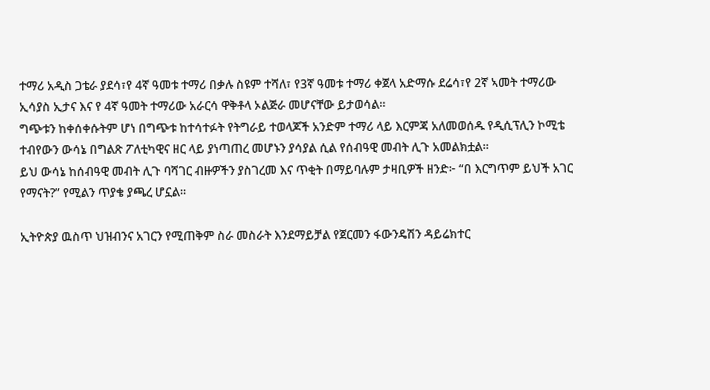ተማሪ አዲስ ጋቴራ ያደሳ፣የ 4ኛ ዓመቱ ተማሪ በቃሉ ስዩም ተሻለ፣ የ3ኛ ዓመቱ ተማሪ ቀጀላ አድማሱ ደሬሳ፣የ 2ኛ ኣመት ተማሪው ኢሳያስ ኢታና እና የ 4ኛ ዓመት ተማሪው አራርሳ ዋቅቶላ ኦልጅራ መሆናቸው ይታወሳል።
ግጭቱን ከቀሰቀሱትም ሆነ በግጭቱ ከተሳተፉት የትግራይ ተወላጆች አንድም ተማሪ ላይ እርምጃ አለመወሰዱ የዲሲፕሊን ኮሚቴ ተብየውን ውሳኔ በግልጽ ፖለቲካዊና ዘር ላይ ያነጣጠረ መሆኑን ያሳያል ሲል የሰብዓዊ መብት ሊጉ አመልክቷል።
ይህ ውሳኔ ከሰብዓዊ መብት ሊጉ ባሻገር ብዙዎችን ያስገረመ እና ጥቂት በማይባሉም ታዛቢዎች ዘንድ፦ “በ እርግጥም ይህች አገር የማናት?” የሚልን ጥያቄ ያጫረ ሆኗል።

ኢትዮጵያ ዉስጥ ህዝብንና አገርን የሚጠቅም ስራ መስራት እንደማይቻል የጀርመን ፋውንዴሽን ዳይሬክተር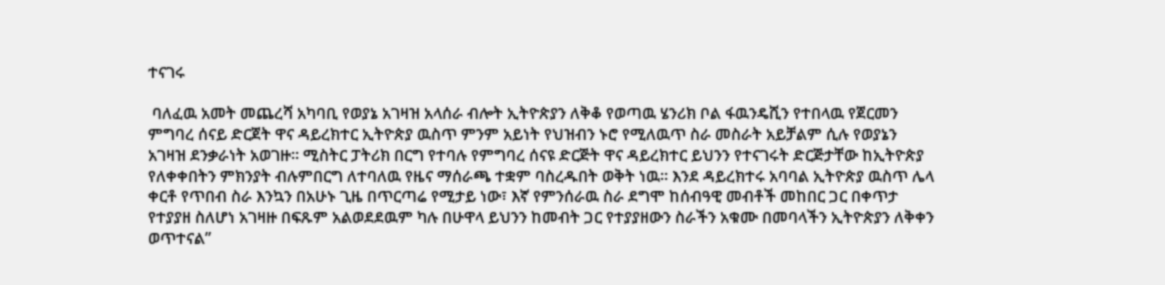ተናገሩ

 ባለፈዉ አመት መጨረሻ አካባቢ የወያኔ አገዛዝ አላሰራ ብሎት ኢትዮጵያን ለቅቆ የወጣዉ ሄንሪክ ቦል ፋዉንዴሺን የተበላዉ የጀርመን ምግባረ ሰናይ ድርጀት ዋና ዳይረክተር ኢትዮጵያ ዉስጥ ምንም አይነት የህዝብን ኑሮ የሚለዉጥ ስራ መስራት አይቻልም ሲሉ የወያኔን አገዛዝ ደንቃራነት አወገዙ። ሚስትር ፓትሪክ በርግ የተባሉ የምግባረ ሰናዩ ድርጅት ዋና ዳይረክተር ይህንን የተናገሩት ድርጅታቸው ከኢትዮጵያ የለቀቀበትን ምክንያት ብሉምበርግ ለተባለዉ የዜና ማሰራጫ ተቋም ባስረዱበት ወቅት ነዉ። እንደ ዳይረክተሩ አባባል ኢትዮጵያ ዉስጥ ሌላ ቀርቶ የጥበብ ስራ እንኳን በአሁኑ ጊዜ በጥርጣሬ የሚታይ ነው፣ እኛ የምንሰራዉ ስራ ደግሞ ከሰብዓዊ መብቶች መከበር ጋር በቀጥታ የተያያዘ ስለሆነ አገዛዙ በፍጹም አልወደደዉም ካሉ በሁዋላ ይህንን ከመብት ጋር የተያያዘውን ስራችን አቁሙ በመባላችን ኢትዮጵያን ለቅቀን ወጥተናል”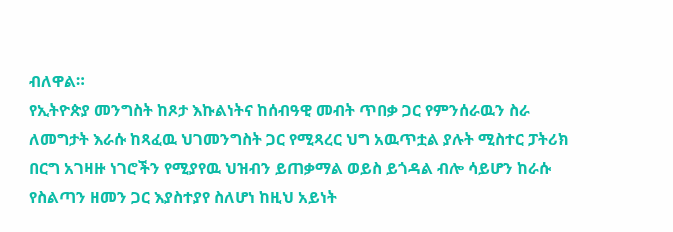ብለዋል።
የኢትዮጵያ መንግስት ከጾታ እኩልነትና ከሰብዓዊ መብት ጥበቃ ጋር የምንሰራዉን ስራ ለመግታት እራሱ ከጻፈዉ ህገመንግስት ጋር የሚጻረር ህግ አዉጥቷል ያሉት ሚስተር ፓትሪክ በርግ አገዛዙ ነገሮችን የሚያየዉ ህዝብን ይጠቃማል ወይስ ይጎዳል ብሎ ሳይሆን ከራሱ የስልጣን ዘመን ጋር እያስተያየ ስለሆነ ከዚህ አይነት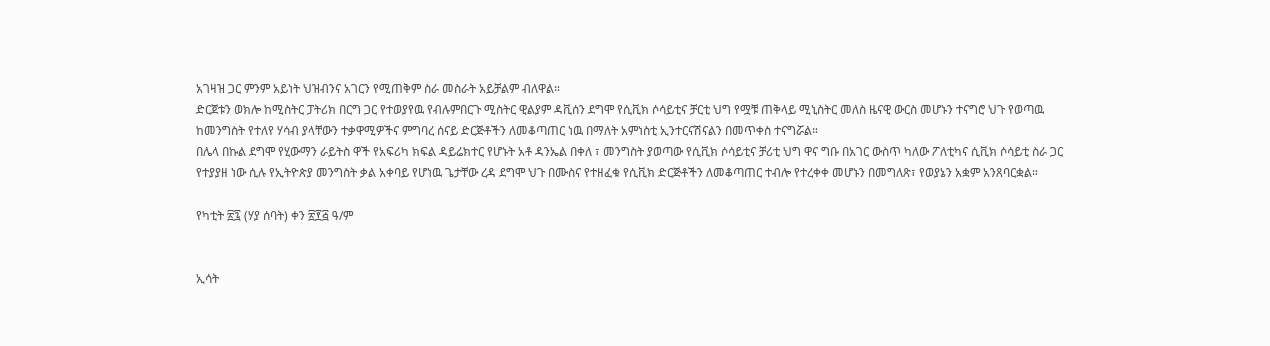አገዛዝ ጋር ምንም አይነት ህዝብንና አገርን የሚጠቅም ስራ መስራት አይቻልም ብለዋል።
ድርጀቱን ወክሎ ከሚስትር ፓትሪክ በርግ ጋር የተወያየዉ የብሉምበርጉ ሚስትር ዊልያም ዳቪሰን ደግሞ የሲቪክ ሶሳይቲና ቻርቲ ህግ የሟቹ ጠቅላይ ሚኒስትር መለስ ዜናዊ ውርስ መሆኑን ተናግሮ ህጉ የወጣዉ ከመንግስት የተለየ ሃሳብ ያላቸውን ተቃዋሚዎችና ምግባረ ሰናይ ድርጅቶችን ለመቆጣጠር ነዉ በማለት አምነስቲ ኢንተርናሽናልን በመጥቀስ ተናግሯል።
በሌላ በኩል ደግሞ የሂውማን ራይትስ ዋች የአፍሪካ ክፍል ዳይሬክተር የሆኑት አቶ ዳንኤል በቀለ ፣ መንግስት ያወጣው የሲቪክ ሶሳይቲና ቻሪቲ ህግ ዋና ግቡ በአገር ውስጥ ካለው ፖለቲካና ሲቪክ ሶሳይቲ ስራ ጋር የተያያዘ ነው ሲሉ የኢትዮጵያ መንግስት ቃል አቀባይ የሆነዉ ጌታቸው ረዳ ደግሞ ህጉ በሙስና የተዘፈቁ የሲቪክ ድርጅቶችን ለመቆጣጠር ተብሎ የተረቀቀ መሆኑን በመግለጽ፣ የወያኔን አቋም አንጸባርቋል።

የካቲት ፳፯ (ሃያ ሰባት) ቀን ፳፻፭ ዓ/ም


ኢሳት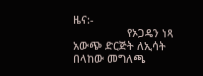ዜና:-
                  የኦጋዴን ነጻ አውጭ ድርጅት ለኢሳት በላከው መግለጫ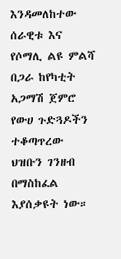እንዳመለከተው ሰራዊቱ እና የሶማሊ ልዩ ምልሻ በጋራ ከየካቲት አጋማሽ ጀምሮ የውሀ ጉድጓዶችን ተቆጣጥረው ህዝቡን ገንዘብ በማስከፈል እያሰቃዩት ነው።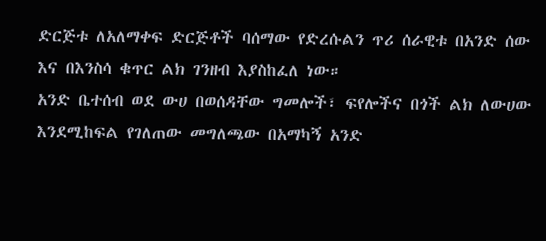ድርጅቱ ለአለማቀፍ ድርጅቶች ባሰማው የድረሱልን ጥሪ ሰራዊቱ በአንድ ሰው እና በእንስሳ ቁጥር ልክ ገንዘብ እያስከፈለ ነው።
አንድ ቤተሰብ ወደ ውሀ በወሰዳቸው ግመሎች፣ ፍየሎችና በጎች ልክ ለውሀው እንደሚከፍል የገለጠው መግለጫው በአማካኝ አንድ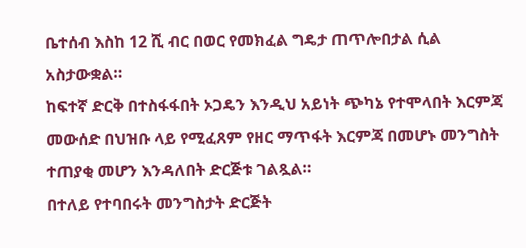ቤተሰብ እስከ 12 ሺ ብር በወር የመክፈል ግዴታ ጠጥሎበታል ሲል አስታውቋል።
ከፍተኛ ድርቅ በተስፋፋበት ኦጋዴን እንዲህ አይነት ጭካኔ የተሞላበት እርምጃ መውሰድ በህዝቡ ላይ የሚፈጸም የዘር ማጥፋት እርምጃ በመሆኑ መንግስት ተጠያቂ መሆን እንዳለበት ድርጅቱ ገልጿል።
በተለይ የተባበሩት መንግስታት ድርጅት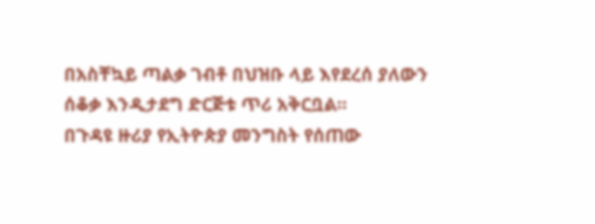በአስቸኳይ ጣልቃ ገብቶ በህዝቡ ላይ እየደረሰ ያለውን ሰቆቃ እንዲታደግ ድርጅቱ ጥሪ አቅርቧል።
በጉዳዩ ዙሪያ የኢትዮጵያ መንግስት የሰጠው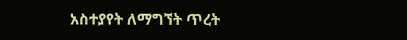አስተያየት ለማግኘት ጥረት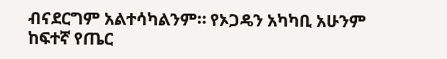ብናደርግም አልተሳካልንም። የኦጋዴን አካካቢ አሁንም ከፍተኛ የጤር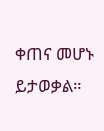ቀጠና መሆኑ ይታወቃል።